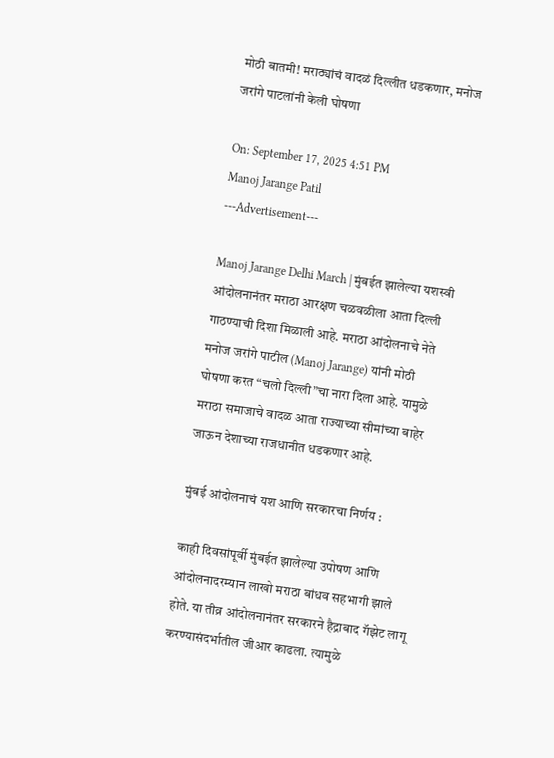मोठी बातमी! मराठ्यांचं वादळं दिल्लीत धडकणार, मनोज जरांगे पाटलांनी केली घोषणा

On: September 17, 2025 4:51 PM
Manoj Jarange Patil
---Advertisement---

Manoj Jarange Delhi March | मुंबईत झालेल्या यशस्वी आंदोलनानंतर मराठा आरक्षण चळवळीला आता दिल्ली गाठण्याची दिशा मिळाली आहे. मराठा आंदोलनाचे नेते मनोज जरांगे पाटील (Manoj Jarange) यांनी मोठी घोषणा करत “चलो दिल्ली”चा नारा दिला आहे. यामुळे मराठा समाजाचे वादळ आता राज्याच्या सीमांच्या बाहेर जाऊन देशाच्या राजधानीत धडकणार आहे.

मुंबई आंदोलनाचं यश आणि सरकारचा निर्णय :

काही दिवसांपूर्वी मुंबईत झालेल्या उपोषण आणि आंदोलनादरम्यान लाखो मराठा बांधव सहभागी झाले होते. या तीव्र आंदोलनानंतर सरकारने हैद्राबाद गॅझेट लागू करण्यासंदर्भातील जीआर काढला. त्यामुळे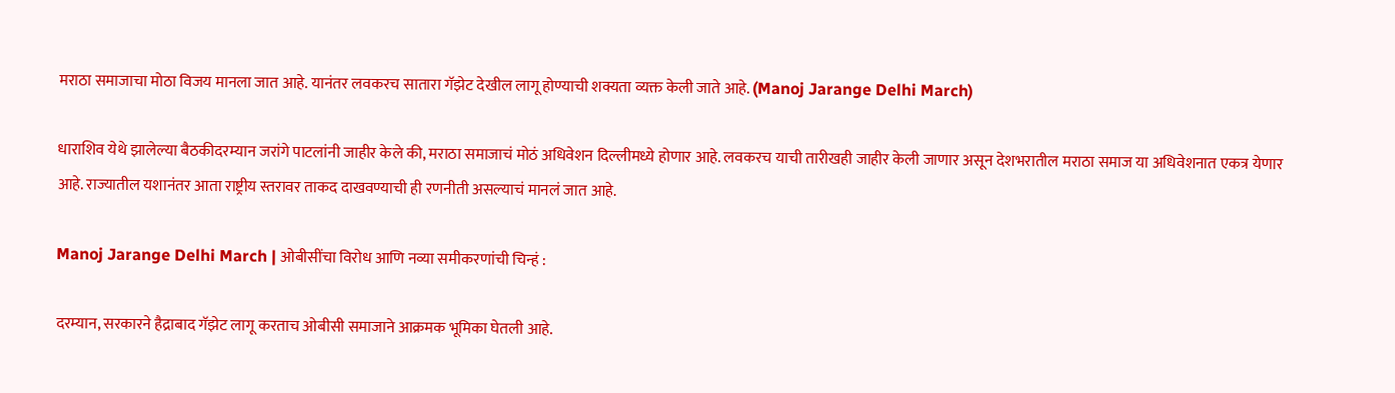मराठा समाजाचा मोठा विजय मानला जात आहे. यानंतर लवकरच सातारा गॅझेट देखील लागू होण्याची शक्यता व्यक्त केली जाते आहे. (Manoj Jarange Delhi March)

धाराशिव येथे झालेल्या बैठकीदरम्यान जरांगे पाटलांनी जाहीर केले की, मराठा समाजाचं मोठं अधिवेशन दिल्लीमध्ये होणार आहे. लवकरच याची तारीखही जाहीर केली जाणार असून देशभरातील मराठा समाज या अधिवेशनात एकत्र येणार आहे. राज्यातील यशानंतर आता राष्ट्रीय स्तरावर ताकद दाखवण्याची ही रणनीती असल्याचं मानलं जात आहे.

Manoj Jarange Delhi March | ओबीसींचा विरोध आणि नव्या समीकरणांची चिन्हं :

दरम्यान, सरकारने हैद्राबाद गॅझेट लागू करताच ओबीसी समाजाने आक्रमक भूमिका घेतली आहे.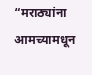“मराठ्यांना आमच्यामधून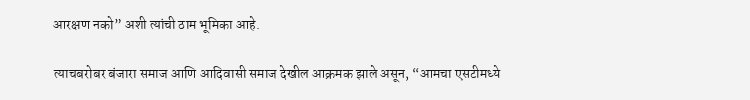आरक्षण नको” अशी त्यांची ठाम भूमिका आहे.

त्याचबरोबर बंजारा समाज आणि आदिवासी समाज देखील आक्रमक झाले असून, “आमचा एसटीमध्ये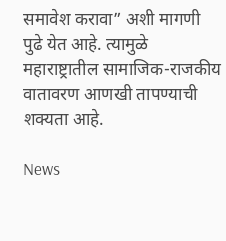समावेश करावा” अशी मागणी पुढे येत आहे. त्यामुळे महाराष्ट्रातील सामाजिक-राजकीय वातावरण आणखी तापण्याची शक्यता आहे.

News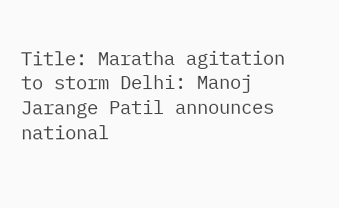Title: Maratha agitation to storm Delhi: Manoj Jarange Patil announces national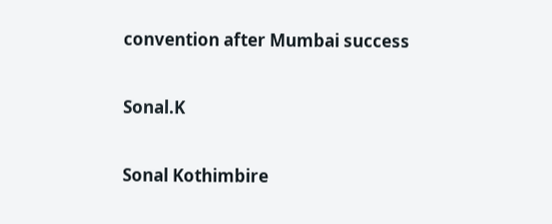convention after Mumbai success

Sonal.K

Sonal Kothimbire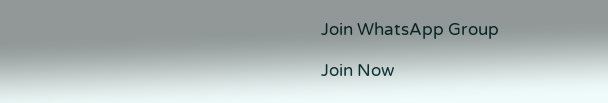Join WhatsApp Group

Join Now